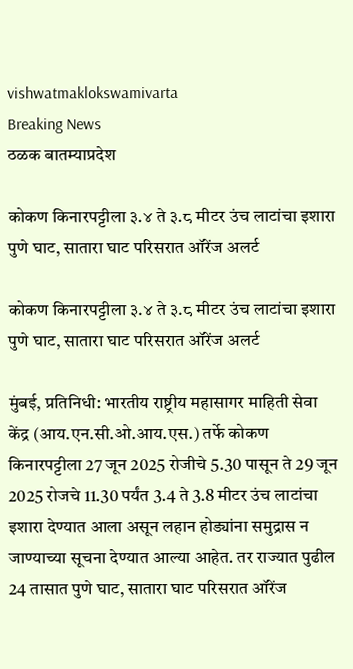vishwatmaklokswamivarta
Breaking News
ठळक बातम्याप्रदेश

कोकण किनारपट्टीला ३.४ ते ३.८ मीटर उंच लाटांचा इशारा पुणे घाट, सातारा घाट परिसरात ऑरेंज अलर्ट

कोकण किनारपट्टीला ३.४ ते ३.८ मीटर उंच लाटांचा इशारा पुणे घाट, सातारा घाट परिसरात ऑरेंज अलर्ट

मुंबई, प्रतिनिधी: भारतीय राष्ट्रीय महासागर माहिती सेवा केंद्र (आय.एन.सी.ओ.आय.एस.) तर्फे कोकण किनारपट्टीला 27 जून 2025 रोजीचे 5.30 पासून ते 29 जून 2025 रोजचे 11.30 पर्यंत 3.4 ते 3.8 मीटर उंच लाटांचा इशारा देण्यात आला असून लहान होड्यांना समुद्रास न जाण्याच्या सूचना देण्यात आल्या आहेत. तर राज्यात पुढील 24 तासात पुणे घाट, सातारा घाट परिसरात ऑरेंज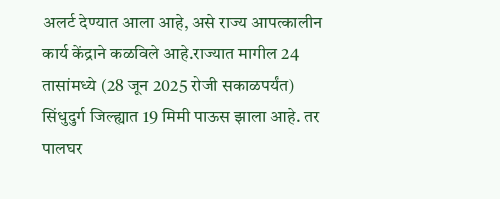अलर्ट देण्यात आला आहे, असे राज्य आपत्कालीन कार्य केंद्राने कळविले आहे.राज्यात मागील 24 तासांमध्ये (28 जून 2025 रोजी सकाळपर्यंत) सिंधुदुर्ग जिल्ह्यात 19 मिमी पाऊस झाला आहे. तर पालघर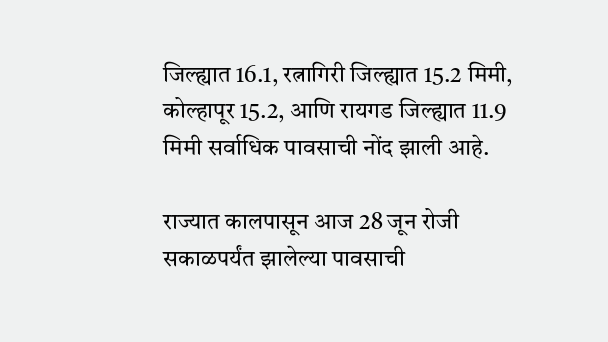जिल्ह्यात 16.1, रत्नागिरी जिल्ह्यात 15.2 मिमी, कोल्हापूर 15.2, आणि रायगड जिल्ह्यात 11.9 मिमी सर्वाधिक पावसाची नोंद झाली आहे.

राज्यात कालपासून आज 28 जून रोजी सकाळपर्यंत झालेल्या पावसाची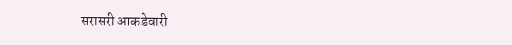सरासरी आकडेवारी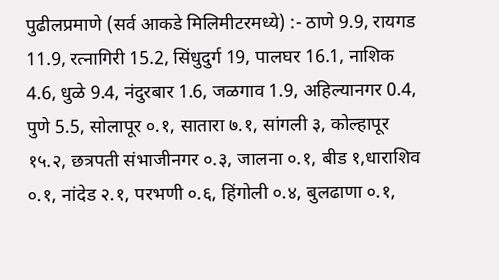पुढीलप्रमाणे (सर्व आकडे मिलिमीटरमध्ये) :- ठाणे 9.9, रायगड 11.9, रत्नागिरी 15.2, सिंधुदुर्ग 19, पालघर 16.1, नाशिक 4.6, धुळे 9.4, नंदुरबार 1.6, जळगाव 1.9, अहिल्यानगर 0.4, पुणे 5.5, सोलापूर ०.१, सातारा ७.१, सांगली ३, कोल्हापूर १५.२, छत्रपती संभाजीनगर ०.३, जालना ०.१, बीड १,धाराशिव ०.१, नांदेड २.१, परभणी ०.६, हिंगोली ०.४, बुलढाणा ०.१,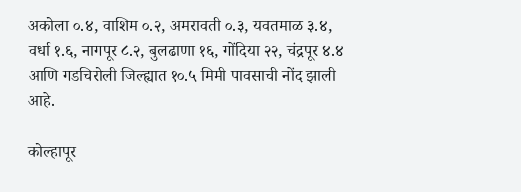अकोला ०.४, वाशिम ०.२, अमरावती ०.३, यवतमाळ ३.४, वर्धा १.६, नागपूर ८.२, बुलढाणा १६, गोंदिया २२, चंद्रपूर ४.४ आणि गडचिरोली जिल्ह्यात १०.५ मिमी पावसाची नोंद झाली आहे.

कोल्हापूर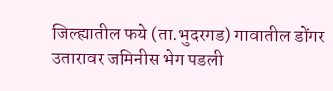जिल्ह्यातील फये (ता.भुदरगड) गावातील डोंगर उतारावर जमिनीस भेग पडली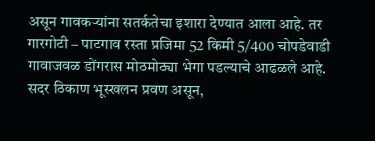असून गावकऱ्यांना सतर्कतेचा इशारा देण्यात आला आहे. तर गारगोटी – पाटगाव रस्ता प्रजिमा 52 किमी 5/400 चोपडेवाडी गावाजवळ डोंगरास मोठमोठ्या भेगा पडल्याचे आढळले आहे. सदर ठिकाण भूस्खलन प्रवण असून,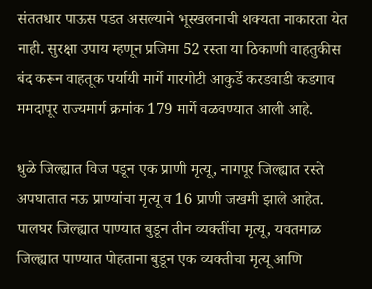संततधार पाऊस पडत असल्याने भूस्खलनाची शक्यता नाकारता येत नाही. सुरक्षा उपाय म्हणून प्रजिमा 52 रस्ता या ठिकाणी वाहतुकीस बंद करून वाहतूक पर्यायी मार्गे गारगोटी आकुर्डे करडवाडी कडगाव ममदापूर राज्यमार्ग क्रमांक 179 मार्गे वळवण्यात आली आहे.

धुळे जिल्ह्यात विज पडून एक प्राणी मृत्यू, नागपूर जिल्ह्यात रस्ते अपघातात नऊ प्राण्यांचा मृत्यू व 16 प्राणी जखमी झाले आहेत. पालघर जिल्ह्यात पाण्यात बुडून तीन व्यक्तींचा मृत्यू, यवतमाळ जिल्ह्यात पाण्यात पोहताना बुडून एक व्यक्तीचा मृत्यू आणि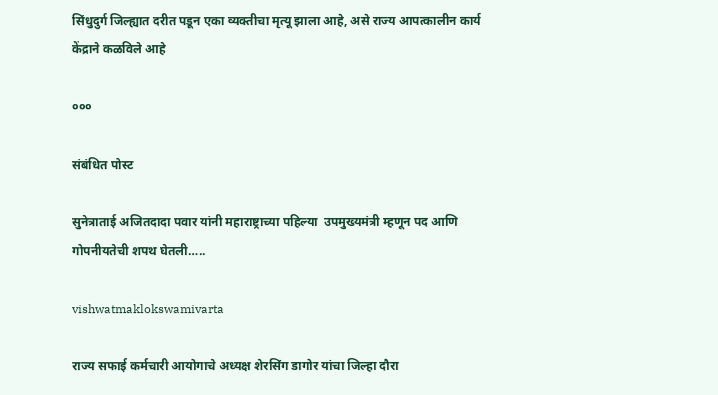सिंधुदुर्ग जिल्ह्यात दरीत पडून एका व्यक्तीचा मृत्यू झाला आहे, असे राज्य आपत्कालीन कार्य केंद्राने कळविले आहे

०००

संबंधित पोस्ट

सुनेत्राताई अजितदादा पवार यांनी महाराष्ट्राच्या पहिल्या  उपमुख्यमंत्री म्हणून पद आणि गोपनीयतेची शपथ घेतली…..

vishwatmaklokswamivarta

राज्य सफाई कर्मचारी आयोगाचे अध्यक्ष शेरसिंग डागोर यांचा जिल्हा दौरा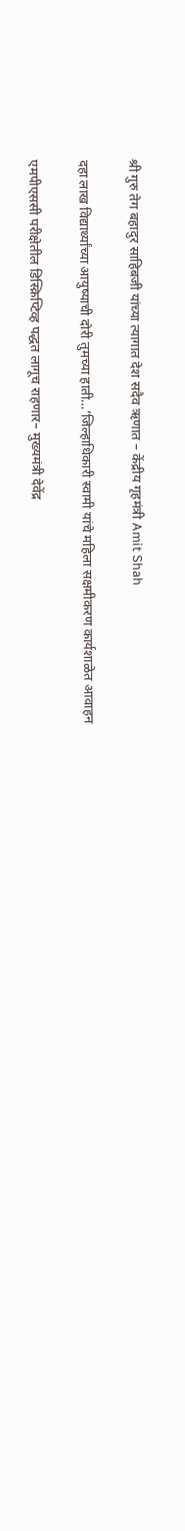श्री गुरु तेग बहादुर साहिबजी यांच्या त्यागात देश सदैव ऋणात – केंद्रीय गृहमंत्री Amit Shah

दहा लाख विद्यार्थ्यांच्या आयुष्याची दोरी तुमच्या हाती…’जिल्हाधिकारी स्वामी यांचे महिला सक्षमीकरण कार्यशाळेत आवाहन

एमपीएससी परीक्षेतील डिस्क्रिप्टिव्ह पद्धत लागूच राहणार– मुख्यमंत्री देवेंद्र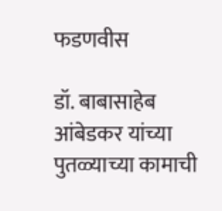फडणवीस

डॉ. बाबासाहेब आंबेडकर यांच्या पुतळ्याच्या कामाची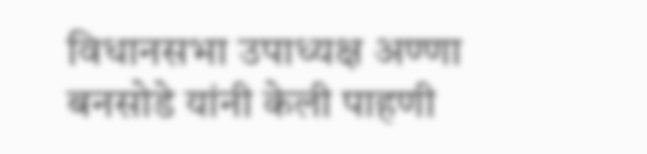विधानसभा उपाध्यक्ष अण्णा बनसोडे यांनी केली पाहणी